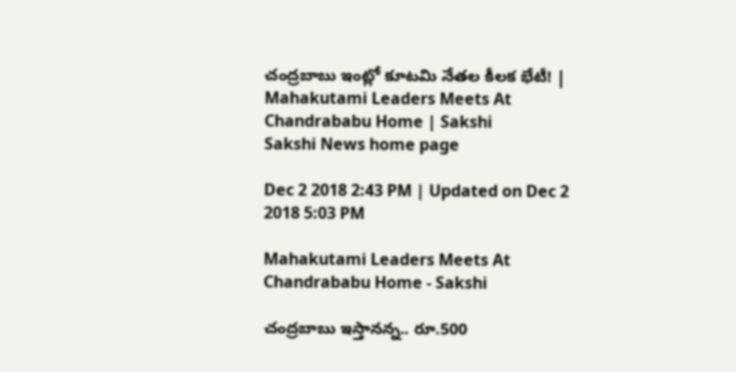చంద్రబాబు ఇంట్లో కూటమి నేతల కీలక భేటీ! | Mahakutami Leaders Meets At Chandrababu Home | Sakshi
Sakshi News home page

Dec 2 2018 2:43 PM | Updated on Dec 2 2018 5:03 PM

Mahakutami Leaders Meets At Chandrababu Home - Sakshi

చంద్రబాబు ఇస్తానన్న.. రూ.500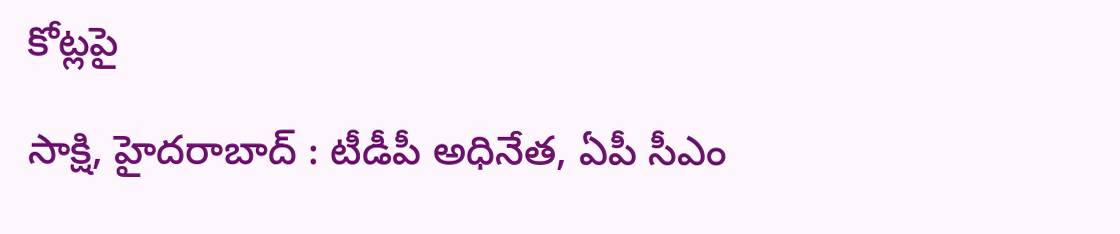కోట్లపై

సాక్షి, హైదరాబాద్‌ : టీడీపీ అధినేత, ఏపీ సీఎం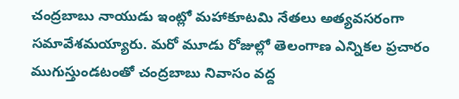చంద్రబాబు నాయుడు ఇంట్లో మహాకూటమి నేతలు అత్యవసరంగా సమావేశమయ్యారు. మరో మూడు రోజుల్లో తెలంగాణ ఎన్నికల ప్రచారం ముగుస్తుండటంతో చంద్రబాబు నివాసం వద్ద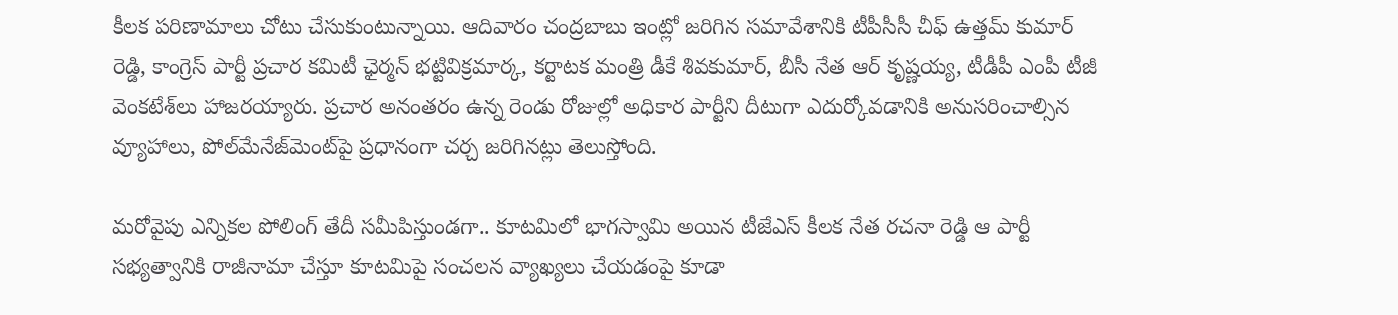కీలక పరిణామాలు చోటు చేసుకుంటున్నాయి. ఆదివారం చంద్రబాబు ఇంట్లో జరిగిన సమావేశానికి టీపీసీసీ చీఫ్‌ ఉత్తమ్‌ కుమార్‌ రెడ్డి, కాంగ్రెస్‌ పార్టీ ప్రచార కమిటీ ఛైర్మన్‌ భట్టివిక్రమార్క, కర్టాటక మంత్రి డీకే శివకుమార్‌, బీసీ నేత ఆర్‌ కృష్ణయ్య, టీడీపీ ఎంపీ టీజీ వెంకటేశ్‌లు హాజరయ్యారు. ప్రచార అనంతరం ఉన్న రెండు రోజుల్లో అధికార పార్టీని దీటుగా ఎదుర్కోవడానికి అనుసరించాల్సిన వ్యూహాలు, పోల్‌మేనేజ్‌మెంట్‌పై ప్రధానంగా చర్చ జరిగినట్లు తెలుస్తోంది.

మరోవైపు ఎన్నికల పోలింగ్‌ తేదీ సమీపిస్తుండగా.. కూటమిలో భాగస్వామి అయిన టీజేఎస్‌ కీలక నేత రచనా రెడ్డి ఆ పార్టీ సభ్యత్వానికి రాజీనామా చేస్తూ కూటమిపై సంచలన వ్యాఖ్యలు చేయడంపై కూడా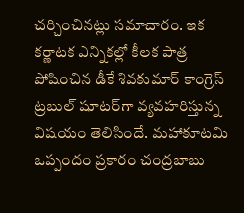చర్చించినట్లు సమాచారం. ఇక కర్ణాటక ఎన్నికల్లో కీలక పాత్ర పోషించిన డీకే శివకుమార్‌ కాంగ్రెస్‌ ట్రబుల్‌ షూటర్‌గా వ్యవహరిస్తున్న విషయం తెలిసిందే. మహాకూటమి ఒప్పందం ప్రకారం చంద్రబాబు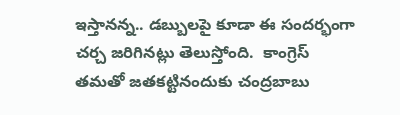ఇస్తానన్న.. డబ్బులపై కూడా ఈ సందర్భంగా చర్చ జరిగినట్లు తెలుస్తోంది.  కాంగ్రెస్‌ తమతో జతకట్టినందుకు చంద్రబాబు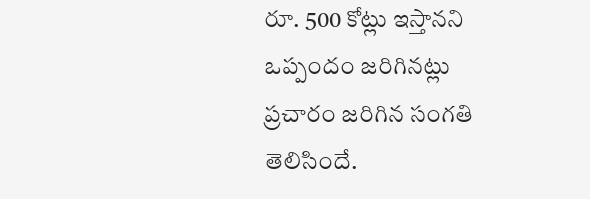రూ. 500 కోట్లు ఇస్తానని ఒప్పందం జరిగినట్లు ప్రచారం జరిగిన సంగతి తెలిసిందే.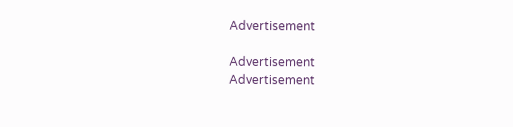Advertisement

Advertisement
Advertisement